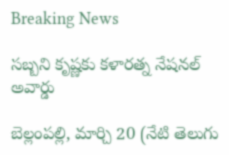Breaking News

సబ్బని కృష్ణకు కళారత్న నేషనల్ అవార్డు

బెల్లంపల్లి, మార్చి 20 (నేటి తెలుగు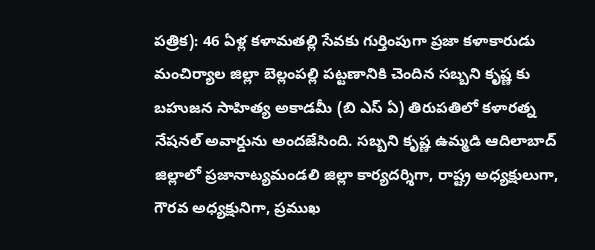పత్రిక): 46 ఏళ్ల కళామతల్లి సేవకు గుర్తింపుగా ప్రజా కళాకారుడు మంచిర్యాల జిల్లా బెల్లంపల్లి పట్టణానికి చెందిన సబ్బని కృష్ణ కు బహుజన సాహిత్య అకాడమీ (బి ఎస్ ఏ) తిరుపతిలో కళారత్న నేషనల్ అవార్డును అందజేసింది. సబ్బని కృష్ణ ఉమ్మడి ఆదిలాబాద్ జిల్లాలో ప్రజానాట్యమండలి జిల్లా కార్యదర్శిగా, రాష్ట్ర అధ్యక్షులుగా, గౌరవ అధ్యక్షునిగా, ప్రముఖ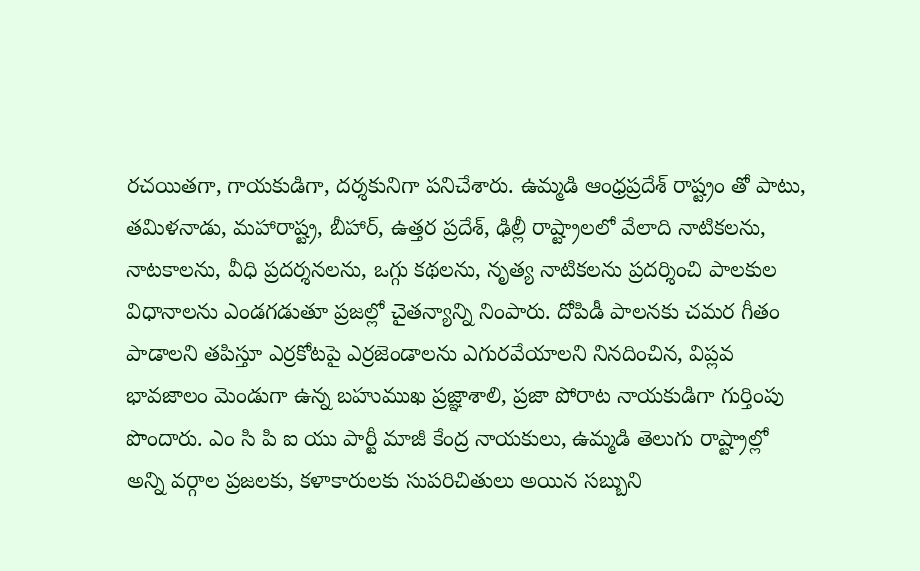రచయితగా, గాయకుడిగా, దర్శకునిగా పనిచేశారు. ఉమ్మడి ఆంధ్రప్రదేశ్ రాష్ట్రం తో పాటు, తమిళనాడు, మహారాష్ట్ర, బీహార్, ఉత్తర ప్రదేశ్, ఢిల్లీ రాష్ట్రాలలో వేలాది నాటికలను, నాటకాలను, వీధి ప్రదర్శనలను, ఒగ్గు కథలను, నృత్య నాటికలను ప్రదర్శించి పాలకుల విధానాలను ఎండగడుతూ ప్రజల్లో చైతన్యాన్ని నింపారు. దోపిడీ పాలనకు చమర గీతం పాడాలని తపిస్తూ ఎర్రకోటపై ఎర్రజెండాలను ఎగురవేయాలని నినదించిన, విప్లవ భావజాలం మెండుగా ఉన్న బహుముఖ ప్రజ్ఞాశాలి, ప్రజా పోరాట నాయకుడిగా గుర్తింపు పొందారు. ఎం సి పి ఐ యు పార్టీ మాజీ కేంద్ర నాయకులు, ఉమ్మడి తెలుగు రాష్ట్రాల్లో అన్ని వర్గాల ప్రజలకు, కళాకారులకు సుపరిచితులు అయిన సబ్బుని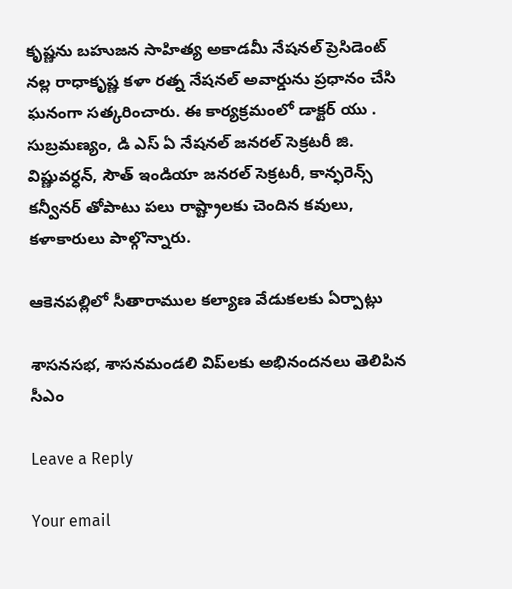కృష్ణను బహుజన సాహిత్య అకాడమీ నేషనల్ ప్రెసిడెంట్ నల్ల రాధాకృష్ణ కళా రత్న నేషనల్ అవార్డును ప్రధానం చేసి ఘనంగా సత్కరించారు. ఈ కార్యక్రమంలో డాక్టర్ యు . సుబ్రమణ్యం, డి ఎస్ ఏ నేషనల్ జనరల్ సెక్రటరీ జి. విష్ణువర్ధన్, సౌత్ ఇండియా జనరల్ సెక్రటరీ, కాన్ఫరెన్స్ కన్వీనర్ తోపాటు పలు రాష్ట్రాలకు చెందిన కవులు, కళాకారులు పాల్గొన్నారు.

ఆకెనపల్లిలో సీతారాముల కల్యాణ వేడుకలకు ఏర్పాట్లు

శాసనసభ, శాసనమండలి విప్‌లకు అభినందనలు తెలిపిన సీఎం

Leave a Reply

Your email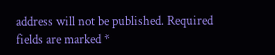address will not be published. Required fields are marked *